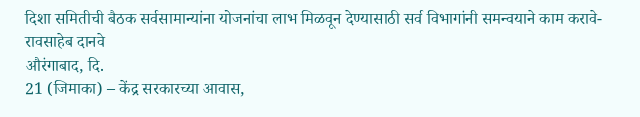दिशा समितीची बैठक सर्वसामान्यांना योजनांचा लाभ मिळवून देण्यासाठी सर्व विभागांनी समन्वयाने काम करावे- रावसाहेब दानवे
औरंगाबाद, दि.
21 (जिमाका) – केंद्र सरकारच्या आवास,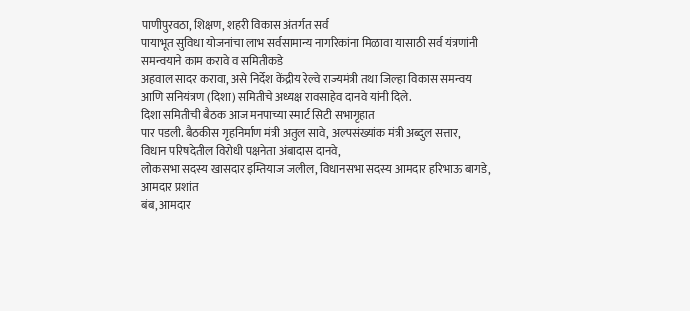पाणीपुरवठा, शिक्षण, शहरी विकास अंतर्गत सर्व
पायाभूत सुविधा योजनांचा लाभ सर्वसामान्य नागरिकांना मिळावा यासाठी सर्व यंत्रणांनी समन्वयाने काम करावे व समितीकडे
अहवाल सादर करावा, असे निर्देश केंद्रीय रेल्वे राज्यमंत्री तथा जिल्हा विकास समन्वय
आणि सनियंत्रण (दिशा) समितीचे अध्यक्ष रावसाहेव दानवे यांनी दिले.
दिशा समितीची बैठक आज मनपाच्या स्मार्ट सिटी सभागृहात
पार पडली. बैठकीस गृहनिर्माण मंत्री अतुल सावे, अल्पसंख्यांक मंत्री अब्दुल सत्तार,
विधान परिषदेतील विरोधी पक्षनेता अंबादास दानवे,
लोकसभा सदस्य खासदार इम्तियाज जलील, विधानसभा सदस्य आमदार हरिभाऊ बागडे, आमदार प्रशांत
बंब, आमदार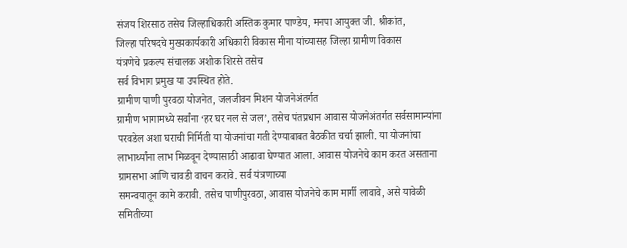संजय शिरसाठ तसेच जिल्हाधिकारी अस्तिक कुमार पाण्डेय, मनपा आयुक्त जी. श्रीकांत,
जिल्हा परिषदचे मुख्यकार्यकारी अधिकारी विकास मीना यांच्यासह जिल्हा ग्रामीण विकास
यंत्रणेचे प्रकल्प संचालक अशोक शिरसे तसेच
सर्व विभाग प्रमुख या उपस्थित होते.
ग्रामीण पाणी पुरवठा योजनेत, जलजीवन मिशन योजनेअंतर्गत
ग्रामीण भागामध्ये सर्वांना ‘हर घर नल से जल’, तसेच पंतप्रधान आवास योजनेअंतर्गत सर्वसामान्यांना
परवडेल अशा घराची निर्मिती या योजनांचा गती देण्याबाबत बैठकीत चर्चा झाली. या योजनांचा
लाभार्थ्यांना लाभ मिळवून देण्यासाठी आढावा घेण्यात आला. आवास योजनेचे काम करत असताना
ग्रामसभा आणि चावडी वाचन करावे. सर्व यंत्रणाच्या
समन्वयातून कामे करावी. तसेच पाणीपुरवठा, आवास योजनेचे काम मार्गी लावावे, असे यावेळी
समितीच्या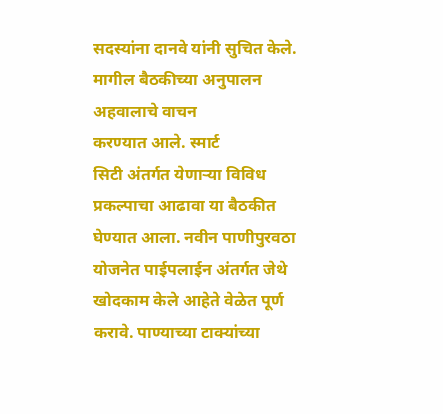सदस्यांना दानवे यांनी सुचित केले. मागील बैठकीच्या अनुपालन अहवालाचे वाचन
करण्यात आले. स्मार्ट
सिटी अंतर्गत येणाऱ्या विविध प्रकल्पाचा आढावा या बैठकीत घेण्यात आला. नवीन पाणीपुरवठा
योजनेत पाईपलाईन अंतर्गत जेथे खोदकाम केले आहेते वेळेत पूर्ण करावे. पाण्याच्या टाक्यांच्या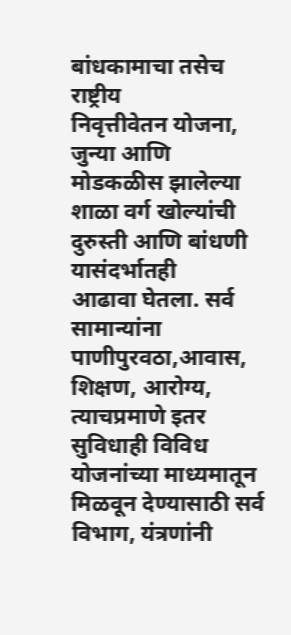बांधकामाचा तसेच राष्ट्रीय
निवृत्तीवेतन योजना, जुन्या आणि मोडकळीस झालेल्या शाळा वर्ग खोल्यांची दुरुस्ती आणि बांधणी यासंदर्भातही
आढावा घेतला. सर्व सामान्यांना पाणीपुरवठा,आवास, शिक्षण, आरोग्य, त्याचप्रमाणे इतर सुविधाही विविध
योजनांच्या माध्यमातून मिळवून देण्यासाठी सर्व विभाग, यंत्रणांनी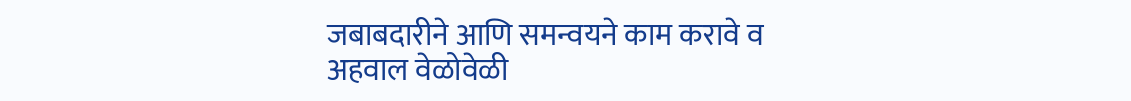जबाबदारीने आणि समन्वयने काम करावे व
अहवाल वेळोवेळी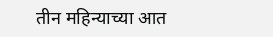तीन महिन्याच्या आत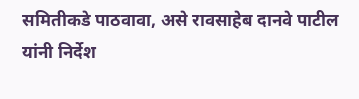समितीकडे पाठवावा, असे रावसाहेब दानवे पाटील यांनी निर्देश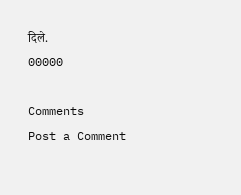दिले.
00000

Comments
Post a Comment